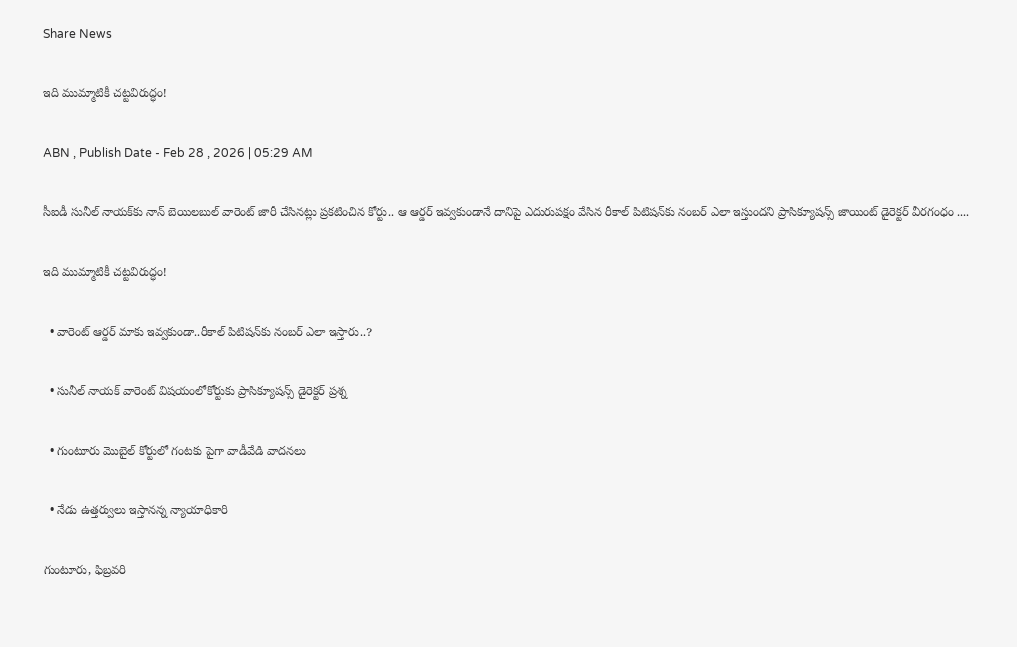Share News

ఇది ముమ్మాటికీ చట్టవిరుద్ధం!

ABN , Publish Date - Feb 28 , 2026 | 05:29 AM

సీఐడీ సునీల్‌ నాయక్‌కు నాన్‌ బెయిలబుల్‌ వారెంట్‌ జారీ చేసినట్లు ప్రకటించిన కోర్టు.. ఆ ఆర్డర్‌ ఇవ్వకుండానే దానిపై ఎదురుపక్షం వేసిన రీకాల్‌ పిటిషన్‌కు నంబర్‌ ఎలా ఇస్తుందని ప్రాసిక్యూషన్స్‌ జాయింట్‌ డైరెక్టర్‌ వీరగంధం ....

ఇది ముమ్మాటికీ చట్టవిరుద్ధం!

  • వారెంట్‌ ఆర్డర్‌ మాకు ఇవ్వకుండా..రీకాల్‌ పిటిషన్‌కు నంబర్‌ ఎలా ఇస్తారు..?

  • సునీల్‌ నాయక్‌ వారెంట్‌ విషయంలోకోర్టుకు ప్రాసిక్యూషన్స్‌ డైరెక్టర్‌ ప్రశ్న

  • గుంటూరు మొబైల్‌ కోర్టులో గంటకు పైగా వాడీవేడి వాదనలు

  • నేడు ఉత్తర్వులు ఇస్తానన్న న్యాయాధికారి

గుంటూరు, ఫిబ్రవరి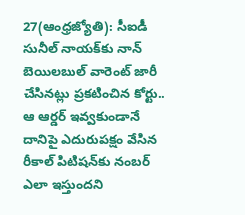27(ఆంధ్రజ్యోతి): సీఐడీ సునీల్‌ నాయక్‌కు నాన్‌ బెయిలబుల్‌ వారెంట్‌ జారీ చేసినట్లు ప్రకటించిన కోర్టు.. ఆ ఆర్డర్‌ ఇవ్వకుండానే దానిపై ఎదురుపక్షం వేసిన రీకాల్‌ పిటిషన్‌కు నంబర్‌ ఎలా ఇస్తుందని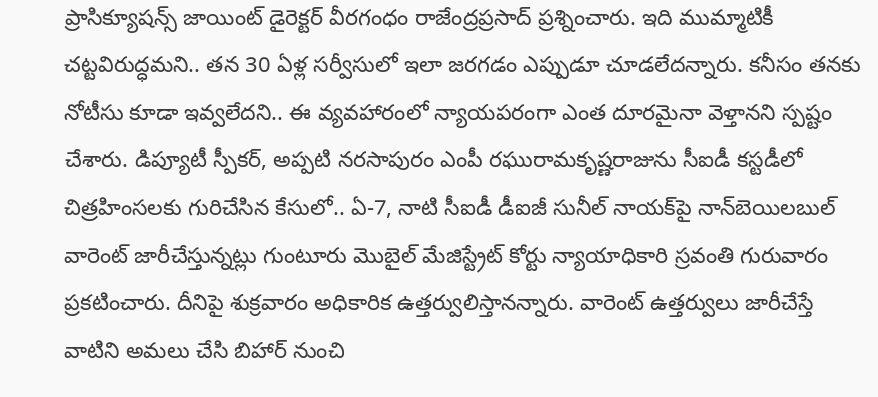ప్రాసిక్యూషన్స్‌ జాయింట్‌ డైరెక్టర్‌ వీరగంధం రాజేంద్రప్రసాద్‌ ప్రశ్నించారు. ఇది ముమ్మాటికీ చట్టవిరుద్ధమని.. తన 30 ఏళ్ల సర్వీసులో ఇలా జరగడం ఎప్పుడూ చూడలేదన్నారు. కనీసం తనకు నోటీసు కూడా ఇవ్వలేదని.. ఈ వ్యవహారంలో న్యాయపరంగా ఎంత దూరమైనా వెళ్తానని స్పష్టం చేశారు. డిప్యూటీ స్పీకర్‌, అప్పటి నరసాపురం ఎంపీ రఘురామకృష్ణరాజును సీఐడీ కస్టడీలో చిత్రహింసలకు గురిచేసిన కేసులో.. ఏ-7, నాటి సీఐడీ డీఐజీ సునీల్‌ నాయక్‌పై నాన్‌బెయిలబుల్‌ వారెంట్‌ జారీచేస్తున్నట్లు గుంటూరు మొబైల్‌ మేజిస్ట్రేట్‌ కోర్టు న్యాయాధికారి స్రవంతి గురువారం ప్రకటించారు. దీనిపై శుక్రవారం అధికారిక ఉత్తర్వులిస్తానన్నారు. వారెంట్‌ ఉత్తర్వులు జారీచేస్తే వాటిని అమలు చేసి బిహార్‌ నుంచి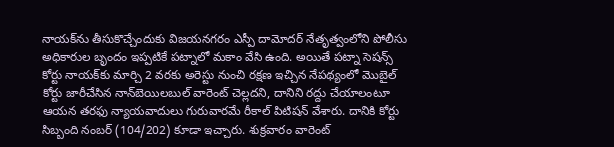నాయక్‌ను తీసుకొచ్చేందుకు విజయనగరం ఎస్పీ దామోదర్‌ నేతృత్వంలోని పోలీసు అధికారుల బృందం ఇప్పటికే పట్నాలో మకాం వేసి ఉంది. అయితే పట్నా సెషన్స్‌ కోర్టు నాయక్‌కు మార్చి 2 వరకు అరెస్టు నుంచి రక్షణ ఇచ్చిన నేపథ్యంలో మొబైల్‌ కోర్టు జారీచేసిన నాన్‌బెయిలబుల్‌ వారెంట్‌ చెల్లదని, దానిని రద్దు చేయాలంటూ ఆయన తరఫు న్యాయవాదులు గురువారమే రీకాల్‌ పిటిషన్‌ వేశారు. దానికి కోర్టు సిబ్బంది నంబర్‌ (104/202) కూడా ఇచ్చారు. శుక్రవారం వారెంట్‌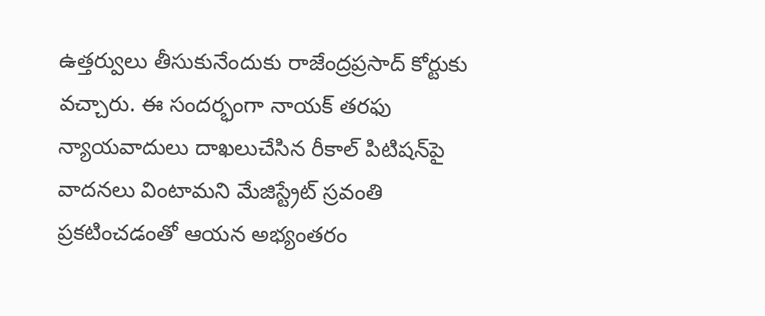ఉత్తర్వులు తీసుకునేందుకు రాజేంద్రప్రసాద్‌ కోర్టుకు వచ్చారు. ఈ సందర్భంగా నాయక్‌ తరఫు న్యాయవాదులు దాఖలుచేసిన రీకాల్‌ పిటిషన్‌పై వాదనలు వింటామని మేజిస్ట్రేట్‌ స్రవంతి ప్రకటించడంతో ఆయన అభ్యంతరం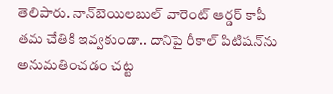తెలిపారు. నాన్‌బెయిలబుల్‌ వారెంట్‌ ఆర్డర్‌ కాపీ తమ చేతికి ఇవ్వకుండా.. దానిపై రీకాల్‌ పిటిషన్‌ను అనుమతించడం చట్ట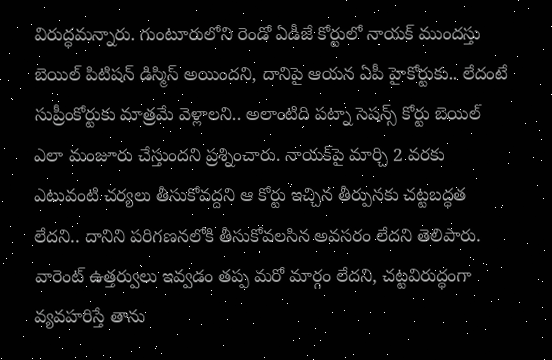విరుద్ధమన్నారు. గుంటూరులోని రెండో ఏడీజే కోర్టులో నాయక్‌ ముందస్తు బెయిల్‌ పిటిషన్‌ డిస్మిస్‌ అయిందని, దానిపై ఆయన ఏపీ హైకోర్టుకు.. లేదంటే సుప్రీంకోర్టుకు మాత్రమే వెళ్లాలని.. అలాంటిది పట్నా సెషన్స్‌ కోర్టు బెయిల్‌ ఎలా మంజూరు చేస్తుందని ప్రశ్నించారు. నాయక్‌పై మార్చి 2 వరకు ఎటువంటి చర్యలు తీసుకోవద్దని ఆ కోర్టు ఇచ్చిన తీర్పునకు చట్టబద్ధత లేదని.. దానిని పరిగణనలోకి తీసుకోవలసిన అవసరం లేదని తెలిపారు. వారెంట్‌ ఉత్తర్వులు ఇవ్వడం తప్ప మరో మార్గం లేదని, చట్టవిరుద్ధంగా వ్యవహరిస్తే తాను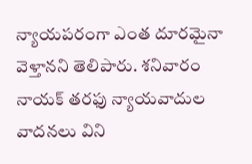న్యాయపరంగా ఎంత దూరమైనా వెళ్తానని తెలిపారు. శనివారం నాయక్‌ తరఫు న్యాయవాదుల వాదనలు విని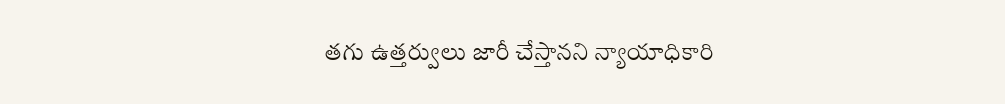తగు ఉత్తర్వులు జారీ చేస్తానని న్యాయాధికారి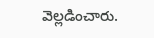వెల్లడించారు.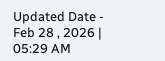Updated Date - Feb 28 , 2026 | 05:29 AM